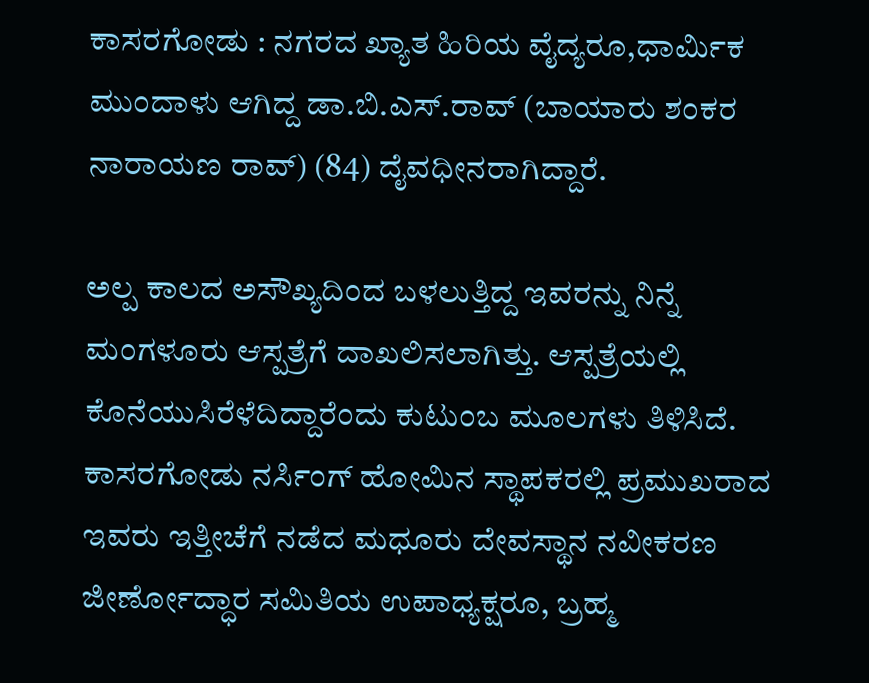ಕಾಸರಗೋಡು : ನಗರದ ಖ್ಯಾತ ಹಿರಿಯ ವೈದ್ಯರೂ,ಧಾರ್ಮಿಕ ಮುಂದಾಳು ಆಗಿದ್ದ ಡಾ.ಬಿ.ಎಸ್.ರಾವ್ (ಬಾಯಾರು ಶಂಕರ ನಾರಾಯಣ ರಾವ್) (84) ದೈವಧೀನರಾಗಿದ್ದಾರೆ.

ಅಲ್ಪ ಕಾಲದ ಅಸೌಖ್ಯದಿಂದ ಬಳಲುತ್ತಿದ್ದ ಇವರನ್ನು ನಿನ್ನೆ ಮಂಗಳೂರು ಆಸ್ಪತ್ರೆಗೆ ದಾಖಲಿಸಲಾಗಿತ್ತು. ಆಸ್ಪತ್ರೆಯಲ್ಲಿ ಕೊನೆಯುಸಿರೆಳೆದಿದ್ದಾರೆಂದು ಕುಟುಂಬ ಮೂಲಗಳು ತಿಳಿಸಿದೆ.
ಕಾಸರಗೋಡು ನರ್ಸಿಂಗ್ ಹೋಮಿನ ಸ್ಥಾಪಕರಲ್ಲಿ ಪ್ರಮುಖರಾದ ಇವರು ಇತ್ತೀಚೆಗೆ ನಡೆದ ಮಧೂರು ದೇವಸ್ಥಾನ ನವೀಕರಣ ಜೀರ್ಣೋದ್ಧಾರ ಸಮಿತಿಯ ಉಪಾಧ್ಯಕ್ಷರೂ, ಬ್ರಹ್ಮ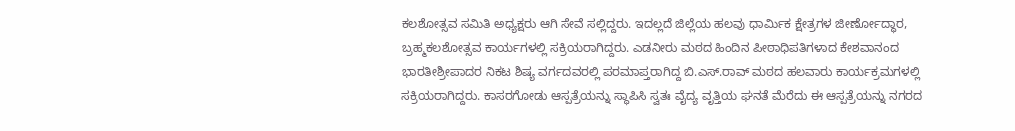ಕಲಶೋತ್ಸವ ಸಮಿತಿ ಅಧ್ಯಕ್ಷರು ಆಗಿ ಸೇವೆ ಸಲ್ಲಿದ್ದರು. ಇದಲ್ಲದೆ ಜಿಲ್ಲೆಯ ಹಲವು ಧಾರ್ಮಿಕ ಕ್ಷೇತ್ರಗಳ ಜೀರ್ಣೋದ್ಧಾರ, ಬ್ರಹ್ಮಕಲಶೋತ್ಸವ ಕಾರ್ಯಗಳಲ್ಲಿ ಸಕ್ರಿಯರಾಗಿದ್ದರು. ಎಡನೀರು ಮಠದ ಹಿಂದಿನ ಪೀಠಾಧಿಪತಿಗಳಾದ ಕೇಶವಾನಂದ ಭಾರತೀಶ್ರೀಪಾದರ ನಿಕಟ ಶಿಷ್ಯ ವರ್ಗದವರಲ್ಲಿ ಪರಮಾಪ್ತರಾಗಿದ್ದ ಬಿ.ಎಸ್.ರಾವ್ ಮಠದ ಹಲವಾರು ಕಾರ್ಯಕ್ರಮಗಳಲ್ಲಿ ಸಕ್ರಿಯರಾಗಿದ್ದರು. ಕಾಸರಗೋಡು ಆಸ್ಪತ್ರೆಯನ್ನು ಸ್ಥಾಪಿಸಿ ಸ್ವತಃ ವೈದ್ಯ ವೃತ್ತಿಯ ಘನತೆ ಮೆರೆದು ಈ ಆಸ್ಪತ್ರೆಯನ್ನು ನಗರದ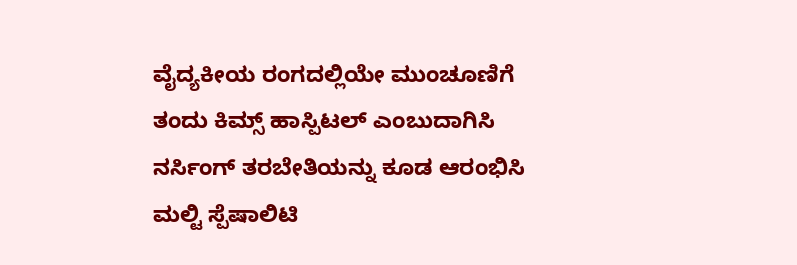ವೈದ್ಯಕೀಯ ರಂಗದಲ್ಲಿಯೇ ಮುಂಚೂಣಿಗೆ ತಂದು ಕಿಮ್ಸ್ ಹಾಸ್ಪಿಟಲ್ ಎಂಬುದಾಗಿಸಿ ನರ್ಸಿಂಗ್ ತರಬೇತಿಯನ್ನು ಕೂಡ ಆರಂಭಿಸಿ ಮಲ್ಟಿ ಸ್ಪೆಷಾಲಿಟಿ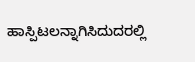ಹಾಸ್ಪಿಟಲನ್ನಾಗಿಸಿದುದರಲ್ಲಿ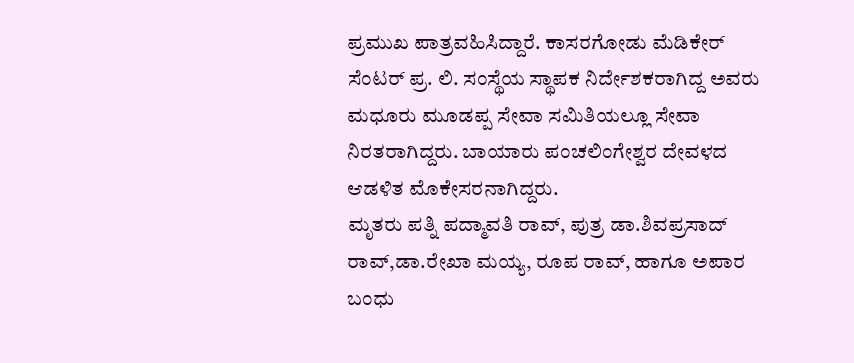ಪ್ರಮುಖ ಪಾತ್ರವಹಿಸಿದ್ದಾರೆ. ಕಾಸರಗೋಡು ಮೆಡಿಕೇರ್ ಸೆಂಟರ್ ಪ್ರ. ಲಿ. ಸಂಸ್ಥೆಯ ಸ್ಥಾಪಕ ನಿರ್ದೇಶಕರಾಗಿದ್ದ ಅವರು ಮಧೂರು ಮೂಡಪ್ಪ ಸೇವಾ ಸಮಿತಿಯಲ್ಲೂ ಸೇವಾ ನಿರತರಾಗಿದ್ದರು. ಬಾಯಾರು ಪಂಚಲಿಂಗೇಶ್ವರ ದೇವಳದ ಆಡಳಿತ ಮೊಕೇಸರನಾಗಿದ್ದರು.
ಮೃತರು ಪತ್ನಿ ಪದ್ಮಾವತಿ ರಾವ್, ಪುತ್ರ ಡಾ.ಶಿವಪ್ರಸಾದ್ ರಾವ್,ಡಾ.ರೇಖಾ ಮಯ್ಯ, ರೂಪ ರಾವ್, ಹಾಗೂ ಅಪಾರ ಬಂಧು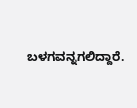ಬಳಗವನ್ನಗಲಿದ್ದಾರೆ.